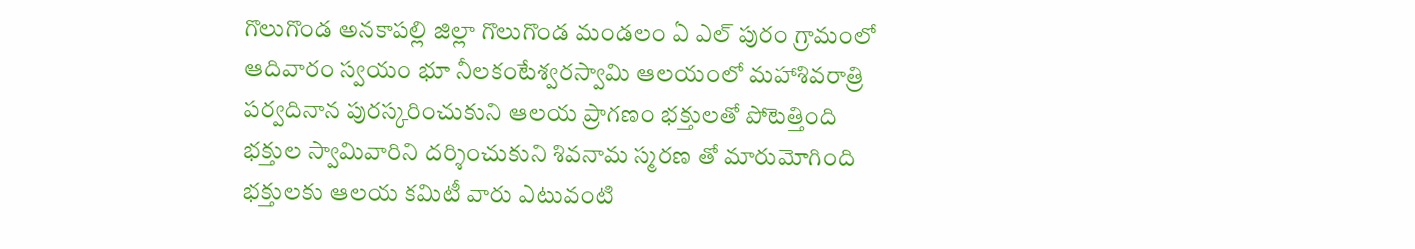గొలుగొండ అనకాపల్లి జిల్లా గొలుగొండ మండలం ఏ ఎల్ పురం గ్రామంలో ఆదివారం స్వయ౦ భూ నీలకంటేశ్వరస్వామి ఆలయంలో మహాశివరాత్రి పర్వదినాన పురస్కరించుకుని ఆలయ ప్రాగణం భక్తులతో పోటెత్తింది భక్తుల స్వామివారిని దర్శించుకుని శివనామ స్మరణ తో మారుమోగింది భక్తులకు ఆలయ కమిటీ వారు ఎటువంటి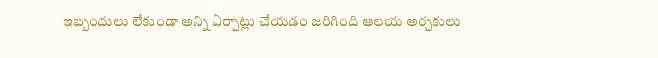ఇబ్బందులు లేకుండా అన్ని ఏర్పాట్లు చేయడం జరిగింది ఆలయ అర్చకులు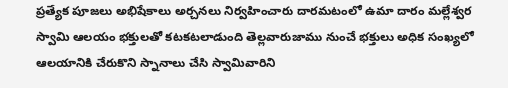ప్రత్యేక పూజలు అభిషేకాలు అర్చనలు నిర్వహించారు దారమటంలో ఉమా దారం మల్లేశ్వర స్వామి ఆలయం భక్తులతో కటకటలాడుంది తెల్లవారుజాము నుంచే భక్తులు అధిక సంఖ్యలో ఆలయానికి చేరుకొని స్నానాలు చేసి స్వామివారిని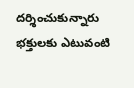దర్శించుకున్నారు భక్తులకు ఎటువంటి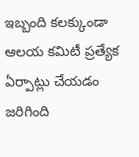ఇబ్బంది కలక్కుండా ఆలయ కమిటీ ప్రత్యేక ఏర్పాట్లు చేయడం జరిగింది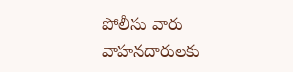పోలీసు వారు వాహనదారులకు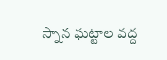స్నాన ఘట్టాల వద్ద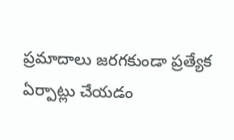ప్రమాదాలు జరగకుండా ప్రత్యేక ఏర్పాట్లు చేయడం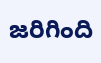జరిగింది